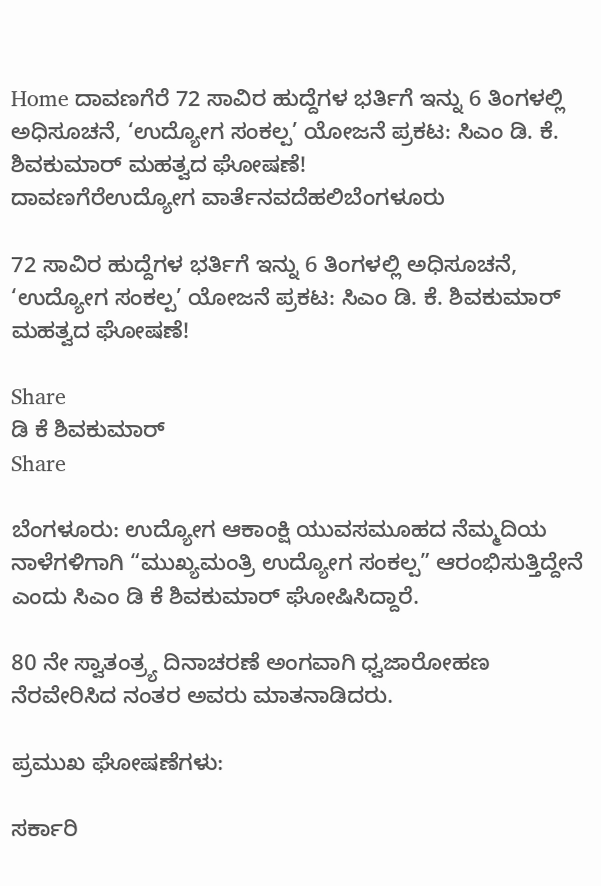Home ದಾವಣಗೆರೆ 72 ಸಾವಿರ ಹುದ್ದೆಗಳ ಭರ್ತಿಗೆ ಇನ್ನು 6 ತಿಂಗಳಲ್ಲಿ ಅಧಿಸೂಚನೆ, ‘ಉದ್ಯೋಗ ಸಂಕಲ್ಪ’ ಯೋಜನೆ ಪ್ರಕಟ: ಸಿಎಂ ಡಿ. ಕೆ. ಶಿವಕುಮಾರ್ ಮಹತ್ವದ ಘೋಷಣೆ!
ದಾವಣಗೆರೆಉದ್ಯೋಗ ವಾರ್ತೆನವದೆಹಲಿಬೆಂಗಳೂರು

72 ಸಾವಿರ ಹುದ್ದೆಗಳ ಭರ್ತಿಗೆ ಇನ್ನು 6 ತಿಂಗಳಲ್ಲಿ ಅಧಿಸೂಚನೆ, ‘ಉದ್ಯೋಗ ಸಂಕಲ್ಪ’ ಯೋಜನೆ ಪ್ರಕಟ: ಸಿಎಂ ಡಿ. ಕೆ. ಶಿವಕುಮಾರ್ ಮಹತ್ವದ ಘೋಷಣೆ!

Share
ಡಿ ಕೆ ಶಿವಕುಮಾರ್
Share

ಬೆಂಗಳೂರು: ಉದ್ಯೋಗ ಆಕಾಂಕ್ಷಿ ಯುವಸಮೂಹದ ನೆಮ್ಮದಿಯ ನಾಳೆಗಳಿಗಾಗಿ “ಮುಖ್ಯಮಂತ್ರಿ ಉದ್ಯೋಗ ಸಂಕಲ್ಪ” ಆರಂಭಿಸುತ್ತಿದ್ದೇನೆ ಎಂದು ಸಿಎಂ ಡಿ ಕೆ ಶಿವಕುಮಾರ್ ಘೋಷಿಸಿದ್ದಾರೆ.

80 ನೇ ಸ್ವಾತಂತ್ರ್ಯ ದಿನಾಚರಣೆ ಅಂಗವಾಗಿ ಧ್ವಜಾರೋಹಣ ನೆರವೇರಿಸಿದ ನಂತರ ಅವರು ಮಾತನಾಡಿದರು.

ಪ್ರಮುಖ ಘೋಷಣೆಗಳು:

ಸರ್ಕಾರಿ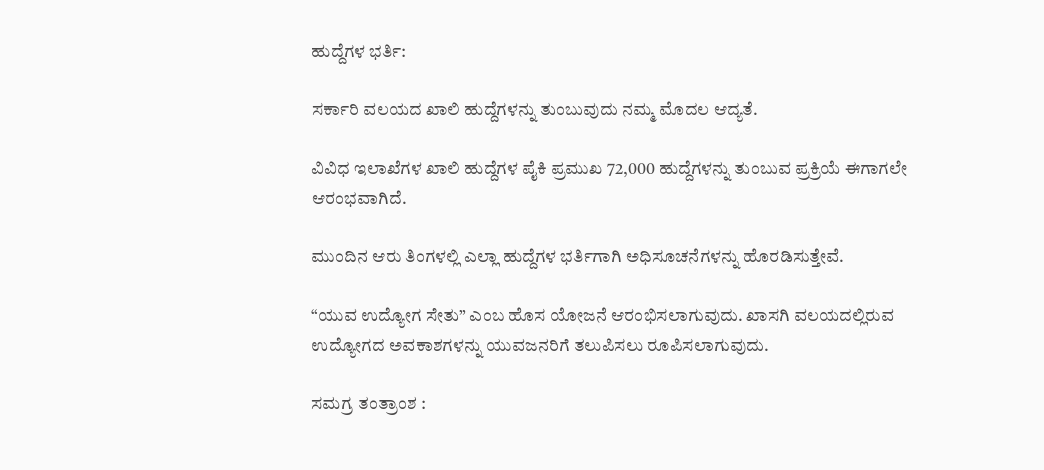ಹುದ್ದೆಗಳ ಭರ್ತಿ:

ಸರ್ಕಾರಿ ವಲಯದ ಖಾಲಿ ಹುದ್ದೆಗಳನ್ನು ತುಂಬುವುದು ನಮ್ಮ ಮೊದಲ ಆದ್ಯತೆ.

ವಿವಿಧ ಇಲಾಖೆಗಳ ಖಾಲಿ ಹುದ್ದೆಗಳ ಪೈಕಿ ಪ್ರಮುಖ 72,000 ಹುದ್ದೆಗಳನ್ನು ತುಂಬುವ ಪ್ರಕ್ರಿಯೆ ಈಗಾಗಲೇ ಆರಂಭವಾಗಿದೆ.

ಮುಂದಿನ ಆರು ತಿಂಗಳಲ್ಲಿ ಎಲ್ಲಾ ಹುದ್ದೆಗಳ ಭರ್ತಿಗಾಗಿ ಅಧಿಸೂಚನೆಗಳನ್ನು ಹೊರಡಿಸುತ್ತೇವೆ.

“ಯುವ ಉದ್ಯೋಗ ಸೇತು” ಎಂಬ ಹೊಸ ಯೋಜನೆ ಆರಂಭಿಸಲಾಗುವುದು. ಖಾಸಗಿ ವಲಯದಲ್ಲಿರುವ ಉದ್ಯೋಗದ ಅವಕಾಶಗಳನ್ನು ಯುವಜನರಿಗೆ ತಲುಪಿಸಲು ರೂಪಿಸಲಾಗುವುದು.

ಸಮಗ್ರ ತಂತ್ರಾಂಶ :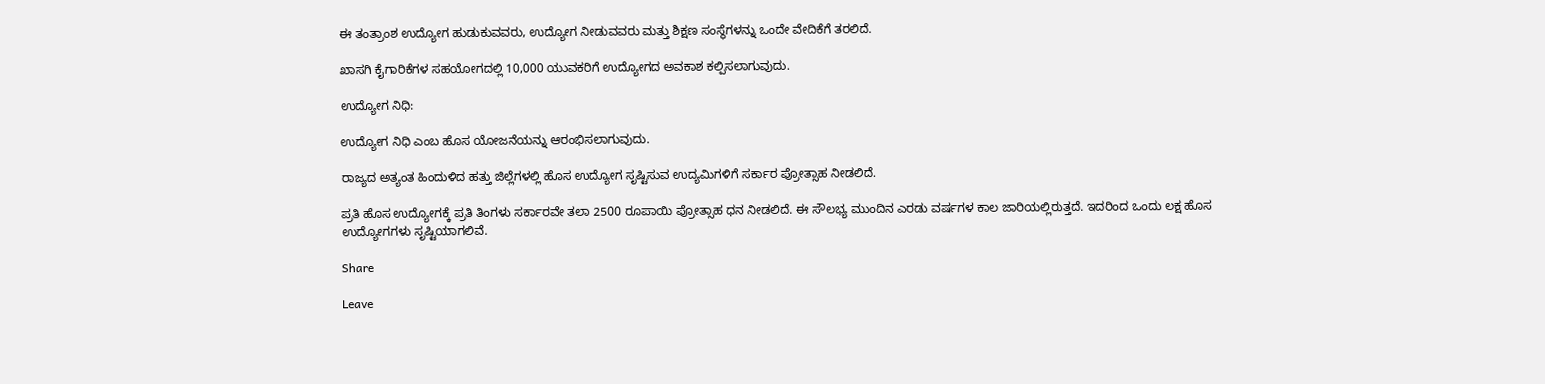ಈ ತಂತ್ರಾಂಶ ಉದ್ಯೋಗ ಹುಡುಕುವವರು, ಉದ್ಯೋಗ ನೀಡುವವರು ಮತ್ತು ಶಿಕ್ಷಣ ಸಂಸ್ಥೆಗಳನ್ನು ಒಂದೇ ವೇದಿಕೆಗೆ ತರಲಿದೆ.

ಖಾಸಗಿ ಕೈಗಾರಿಕೆಗಳ ಸಹಯೋಗದಲ್ಲಿ 10,000 ಯುವಕರಿಗೆ ಉದ್ಯೋಗದ ಅವಕಾಶ ಕಲ್ಪಿಸಲಾಗುವುದು.

ಉದ್ಯೋಗ ನಿಧಿ:

ಉದ್ಯೋಗ ನಿಧಿ ಎಂಬ ಹೊಸ ಯೋಜನೆಯನ್ನು ಆರಂಭಿಸಲಾಗುವುದು.

ರಾಜ್ಯದ ಅತ್ಯಂತ ಹಿಂದುಳಿದ ಹತ್ತು ಜಿಲ್ಲೆಗಳಲ್ಲಿ ಹೊಸ ಉದ್ಯೋಗ ಸೃಷ್ಟಿಸುವ ಉದ್ಯಮಿಗಳಿಗೆ ಸರ್ಕಾರ ಪ್ರೋತ್ಸಾಹ ನೀಡಲಿದೆ.

ಪ್ರತಿ ಹೊಸ ಉದ್ಯೋಗಕ್ಕೆ ಪ್ರತಿ ತಿಂಗಳು ಸರ್ಕಾರವೇ ತಲಾ 2500 ರೂಪಾಯಿ ಪ್ರೋತ್ಸಾಹ ಧನ ನೀಡಲಿದೆ. ಈ ಸೌಲಭ್ಯ ಮುಂದಿನ ಎರಡು ವರ್ಷಗಳ ಕಾಲ ಜಾರಿಯಲ್ಲಿರುತ್ತದೆ. ಇದರಿಂದ ಒಂದು ಲಕ್ಷ ಹೊಸ
ಉದ್ಯೋಗಗಳು ಸೃಷ್ಟಿಯಾಗಲಿವೆ.

Share

Leave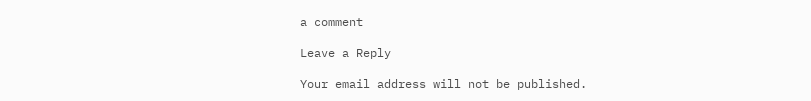a comment

Leave a Reply

Your email address will not be published.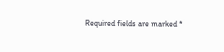Required fields are marked *